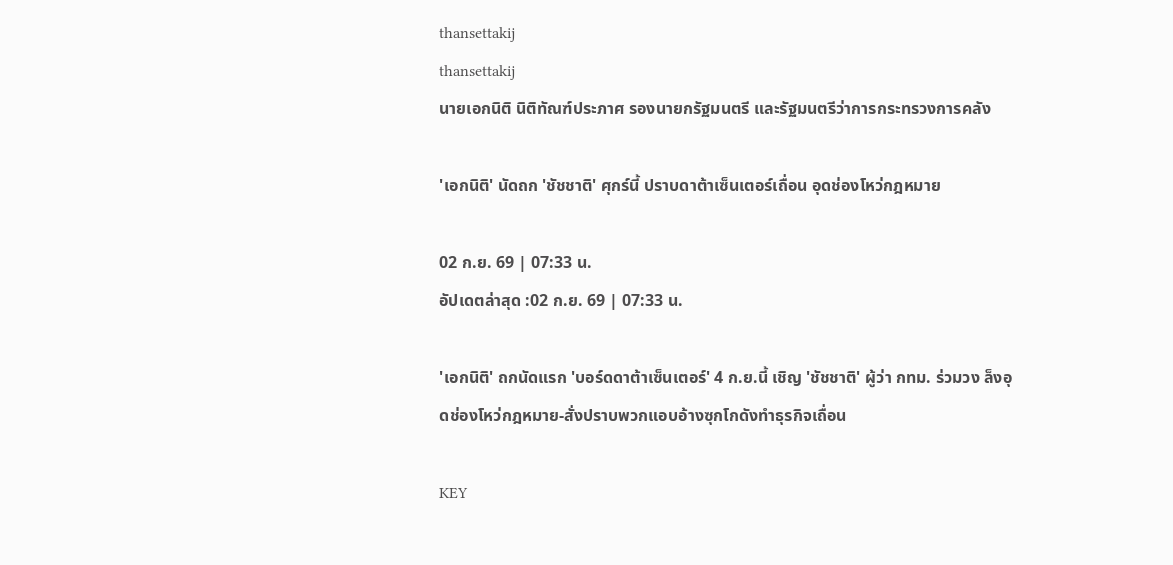thansettakij
thansettakij
นายเอกนิติ นิติทัณฑ์ประภาศ รองนายกรัฐมนตรี และรัฐมนตรีว่าการกระทรวงการคลัง

'เอกนิติ' นัดถก 'ชัชชาติ' ศุกร์นี้ ปราบดาต้าเซ็นเตอร์เถื่อน อุดช่องโหว่กฎหมาย

02 ก.ย. 69 | 07:33 น.
อัปเดตล่าสุด :02 ก.ย. 69 | 07:33 น.

'เอกนิติ' ถกนัดแรก 'บอร์ดดาต้าเซ็นเตอร์' 4 ก.ย.นี้ เชิญ 'ชัชชาติ' ผู้ว่า กทม. ร่วมวง ล็งอุดช่องโหว่กฎหมาย-สั่งปราบพวกแอบอ้างซุกโกดังทำธุรกิจเถื่อน

KEY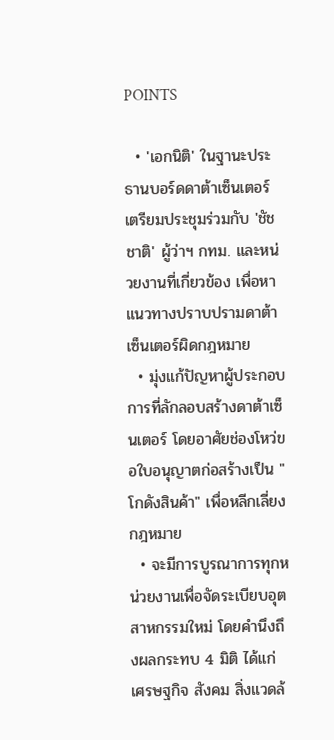POINTS

  • 'เอกนิติ' ในฐานะประธานบอร์ดดาต้าเซ็นเตอร์ เตรียมประชุมร่วมกับ 'ชัชชาติ' ผู้ว่าฯ กทม. และหน่วยงานที่เกี่ยวข้อง เพื่อหาแนวทางปราบปรามดาต้าเซ็นเตอร์ผิดกฎหมาย
  • มุ่งแก้ปัญหาผู้ประกอบการที่ลักลอบสร้างดาต้าเซ็นเตอร์ โดยอาศัยช่องโหว่ขอใบอนุญาตก่อสร้างเป็น "โกดังสินค้า" เพื่อหลีกเลี่ยงกฎหมาย
  • จะมีการบูรณาการทุกหน่วยงานเพื่อจัดระเบียบอุตสาหกรรมใหม่ โดยคำนึงถึงผลกระทบ 4 มิติ ได้แก่ เศรษฐกิจ สังคม สิ่งแวดล้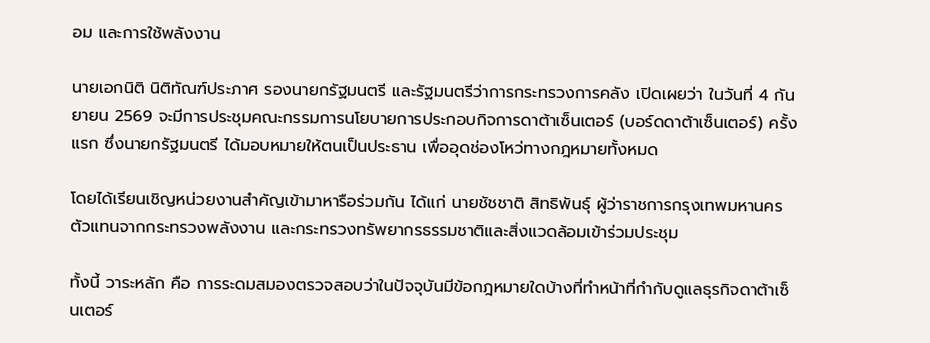อม และการใช้พลังงาน

นายเอกนิติ นิติทัณฑ์ประภาศ รองนายกรัฐมนตรี และรัฐมนตรีว่าการกระทรวงการคลัง เปิดเผยว่า ในวันที่ 4 กันยายน 2569 จะมีการประชุมคณะกรรมการนโยบายการประกอบกิจการดาต้าเซ็นเตอร์ (บอร์ดดาต้าเซ็นเตอร์) ครั้งแรก ซึ่งนายกรัฐมนตรี ได้มอบหมายให้ตนเป็นประธาน เพื่ออุดช่องโหว่ทางกฎหมายทั้งหมด

โดยได้เรียนเชิญหน่วยงานสำคัญเข้ามาหารือร่วมกัน ได้แก่ นายชัชชาติ สิทธิพันธุ์ ผู้ว่าราชการกรุงเทพมหานคร  ตัวแทนจากกระทรวงพลังงาน และกระทรวงทรัพยากรธรรมชาติและสิ่งแวดล้อมเข้าร่วมประชุม

ทั้งนี้ วาระหลัก คือ การระดมสมองตรวจสอบว่าในปัจจุบันมีข้อกฎหมายใดบ้างที่ทำหน้าที่กำกับดูแลธุรกิจดาต้าเซ็นเตอร์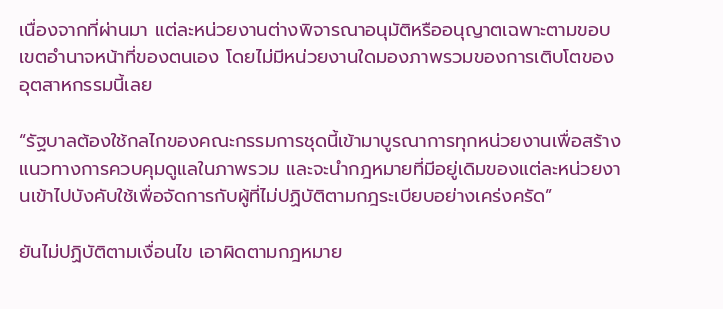เนื่องจากที่ผ่านมา แต่ละหน่วยงานต่างพิจารณาอนุมัติหรืออนุญาตเฉพาะตามขอบเขตอำนาจหน้าที่ของตนเอง โดยไม่มีหน่วยงานใดมองภาพรวมของการเติบโตของอุตสาหกรรมนี้เลย

“รัฐบาลต้องใช้กลไกของคณะกรรมการชุดนี้เข้ามาบูรณาการทุกหน่วยงานเพื่อสร้างแนวทางการควบคุมดูแลในภาพรวม และจะนำกฎหมายที่มีอยู่เดิมของแต่ละหน่วยงานเข้าไปบังคับใช้เพื่อจัดการกับผู้ที่ไม่ปฏิบัติตามกฎระเบียบอย่างเคร่งครัด”

ยันไม่ปฏิบัติตามเงื่อนไข เอาผิดตามกฎหมาย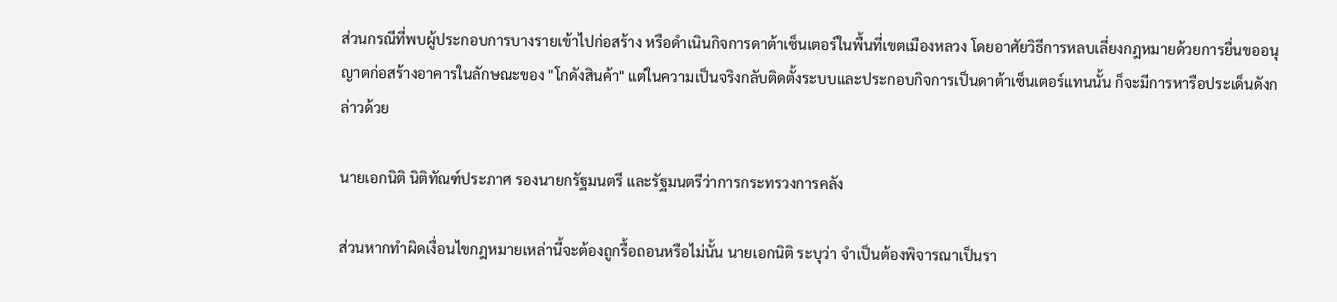ส่วนกรณีที่พบผู้ประกอบการบางรายเข้าไปก่อสร้าง หรือดำเนินกิจการดาต้าเซ็นเตอร์ในพื้นที่เขตเมืองหลวง โดยอาศัยวิธีการหลบเลี่ยงกฎหมายด้วยการยื่นขออนุญาตก่อสร้างอาคารในลักษณะของ "โกดังสินค้า" แต่ในความเป็นจริงกลับติดตั้งระบบและประกอบกิจการเป็นดาต้าเซ็นเตอร์แทนนั้น ก็จะมีการหารือประเด็นดังกล่าวด้วย

นายเอกนิติ นิติทัณฑ์ประภาศ รองนายกรัฐมนตรี และรัฐมนตรีว่าการกระทรวงการคลัง

ส่วนหากทำผิดเงื่อนไขกฎหมายเหล่านี้จะต้องถูกรื้อถอนหรือไม่นั้น นายเอกนิติ ระบุว่า จำเป็นต้องพิจารณาเป็นรา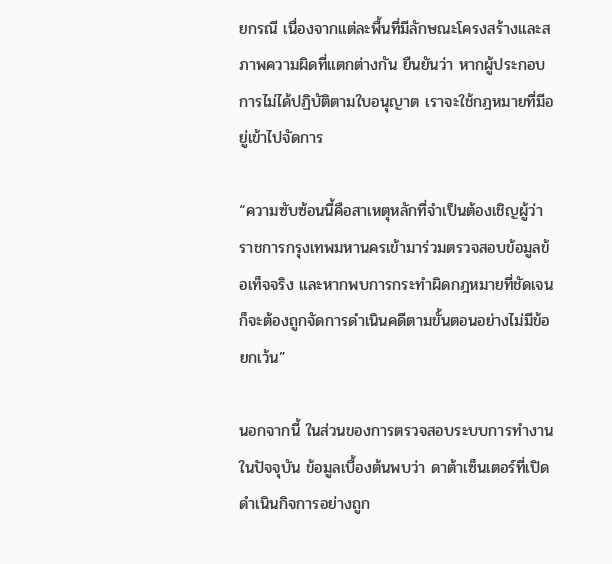ยกรณี เนื่องจากแต่ละพื้นที่มีลักษณะโครงสร้างและสภาพความผิดที่แตกต่างกัน ยืนยันว่า หากผู้ประกอบการไม่ได้ปฏิบัติตามใบอนุญาต เราจะใช้กฎหมายที่มีอยู่เข้าไปจัดการ

“ความซับซ้อนนี้คือสาเหตุหลักที่จำเป็นต้องเชิญผู้ว่าราชการกรุงเทพมหานครเข้ามาร่วมตรวจสอบข้อมูลข้อเท็จจริง และหากพบการกระทำผิดกฎหมายที่ชัดเจนก็จะต้องถูกจัดการดำเนินคดีตามขั้นตอนอย่างไม่มีข้อยกเว้น”

นอกจากนี้ ในส่วนของการตรวจสอบระบบการทำงานในปัจจุบัน ข้อมูลเบื้องต้นพบว่า ดาต้าเซ็นเตอร์ที่เปิดดำเนินกิจการอย่างถูก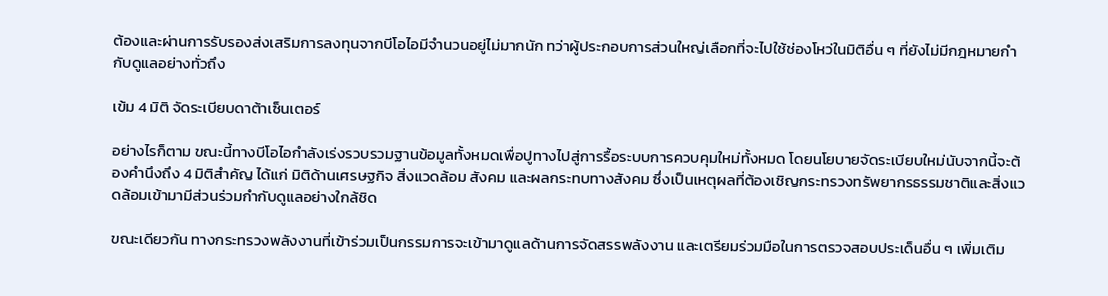ต้องและผ่านการรับรองส่งเสริมการลงทุนจากบีโอไอมีจำนวนอยู่ไม่มากนัก ทว่าผู้ประกอบการส่วนใหญ่เลือกที่จะไปใช้ช่องโหว่ในมิติอื่น ๆ ที่ยังไม่มีกฎหมายกำกับดูแลอย่างทั่วถึง

เข้ม 4 มิติ จัดระเบียบดาต้าเซ็นเตอร์

อย่างไรก็ตาม ขณะนี้ทางบีโอไอกำลังเร่งรวบรวมฐานข้อมูลทั้งหมดเพื่อปูทางไปสู่การรื้อระบบการควบคุมใหม่ทั้งหมด โดยนโยบายจัดระเบียบใหม่นับจากนี้จะต้องคำนึงถึง 4 มิติสำคัญ ได้แก่ มิติด้านเศรษฐกิจ สิ่งแวดล้อม สังคม และผลกระทบทางสังคม ซึ่งเป็นเหตุผลที่ต้องเชิญกระทรวงทรัพยากรธรรมชาติและสิ่งแวดล้อมเข้ามามีส่วนร่วมกำกับดูแลอย่างใกล้ชิด

ขณะเดียวกัน ทางกระทรวงพลังงานที่เข้าร่วมเป็นกรรมการจะเข้ามาดูแลด้านการจัดสรรพลังงาน และเตรียมร่วมมือในการตรวจสอบประเด็นอื่น ๆ เพิ่มเติม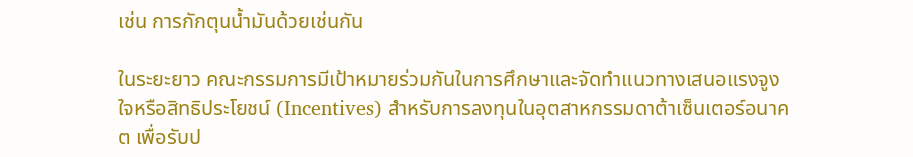เช่น การกักตุนน้ำมันด้วยเช่นกัน

ในระยะยาว คณะกรรมการมีเป้าหมายร่วมกันในการศึกษาและจัดทำแนวทางเสนอแรงจูงใจหรือสิทธิประโยชน์ (Incentives) สำหรับการลงทุนในอุตสาหกรรมดาต้าเซ็นเตอร์อนาคต เพื่อรับป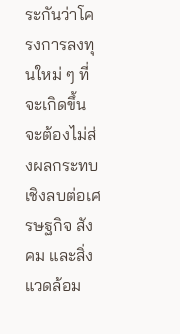ระกันว่าโครงการลงทุนใหม่ ๆ ที่จะเกิดขึ้นจะต้องไม่ส่งผลกระทบเชิงลบต่อเศรษฐกิจ สังคม และสิ่งแวดล้อม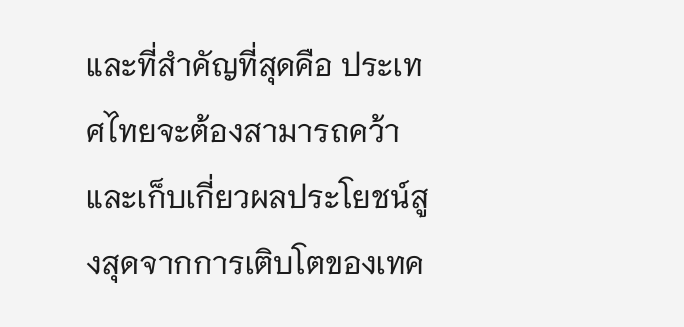และที่สำคัญที่สุดคือ ประเทศไทยจะต้องสามารถคว้าและเก็บเกี่ยวผลประโยชน์สูงสุดจากการเติบโตของเทค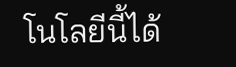โนโลยีนี้ได้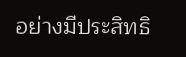อย่างมีประสิทธิ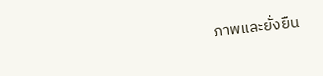ภาพและยั่งยืน